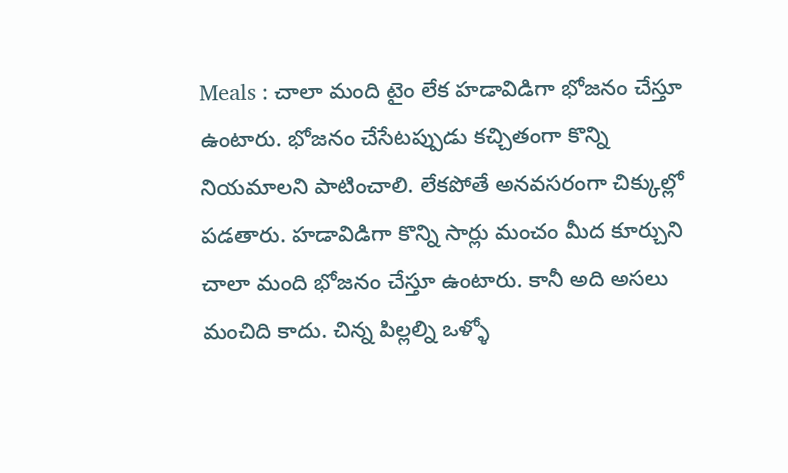Meals : చాలా మంది టైం లేక హడావిడిగా భోజనం చేస్తూ ఉంటారు. భోజనం చేసేటప్పుడు కచ్చితంగా కొన్ని నియమాలని పాటించాలి. లేకపోతే అనవసరంగా చిక్కుల్లో పడతారు. హడావిడిగా కొన్ని సార్లు మంచం మీద కూర్చుని చాలా మంది భోజనం చేస్తూ ఉంటారు. కానీ అది అసలు మంచిది కాదు. చిన్న పిల్లల్ని ఒళ్ళో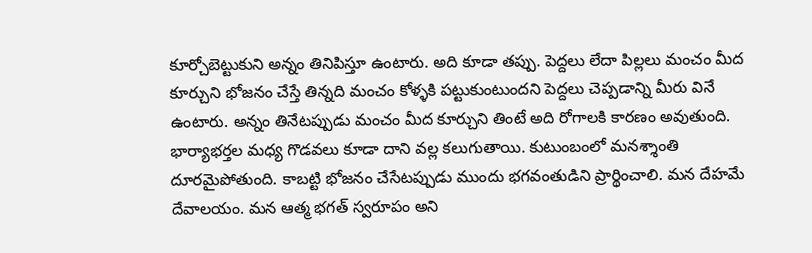కూర్చోబెట్టుకుని అన్నం తినిపిస్తూ ఉంటారు. అది కూడా తప్పు. పెద్దలు లేదా పిల్లలు మంచం మీద కూర్చుని భోజనం చేస్తే తిన్నది మంచం కోళ్ళకి పట్టుకుంటుందని పెద్దలు చెప్పడాన్ని మీరు వినే ఉంటారు. అన్నం తినేటప్పుడు మంచం మీద కూర్చుని తింటే అది రోగాలకి కారణం అవుతుంది.
భార్యాభర్తల మధ్య గొడవలు కూడా దాని వల్ల కలుగుతాయి. కుటుంబంలో మనశ్శాంతి దూరమైపోతుంది. కాబట్టి భోజనం చేసేటప్పుడు ముందు భగవంతుడిని ప్రార్థించాలి. మన దేహమే దేవాలయం. మన ఆత్మ భగత్ స్వరూపం అని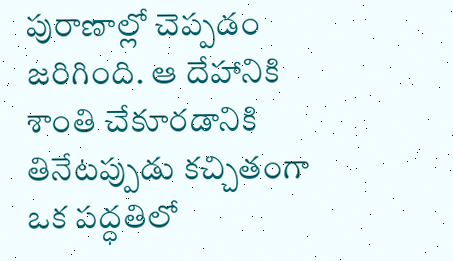పురాణాల్లో చెప్పడం జరిగింది. ఆ దేహానికి శాంతి చేకూరడానికి తినేటప్పుడు కచ్చితంగా ఒక పద్ధతిలో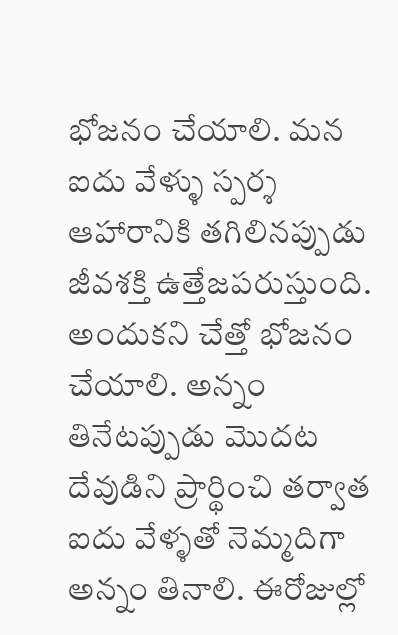భోజనం చేయాలి. మన ఐదు వేళ్ళు స్పర్శ ఆహారానికి తగిలినప్పుడు జీవశక్తి ఉత్తేజపరుస్తుంది.
అందుకని చేత్తో భోజనం చేయాలి. అన్నం తినేటప్పుడు మొదట దేవుడిని ప్రార్థించి తర్వాత ఐదు వేళ్ళతో నెమ్మదిగా అన్నం తినాలి. ఈరోజుల్లో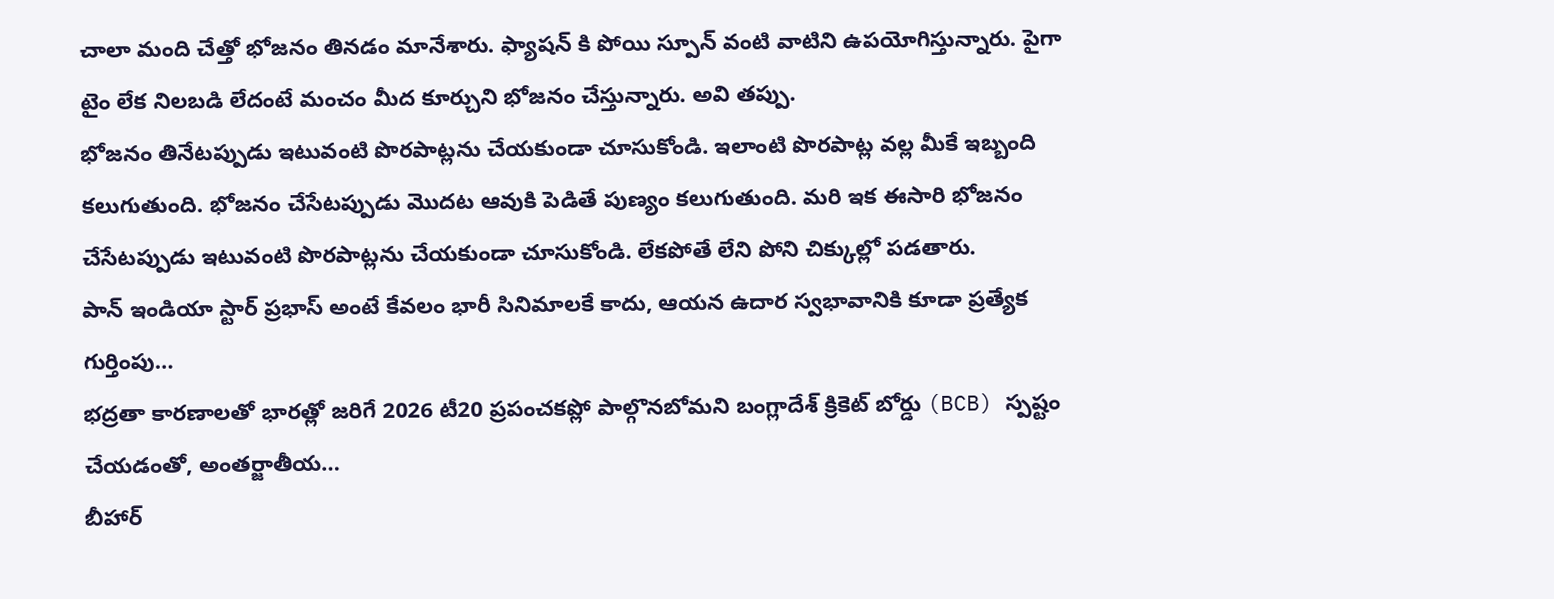చాలా మంది చేత్తో భోజనం తినడం మానేశారు. ఫ్యాషన్ కి పోయి స్పూన్ వంటి వాటిని ఉపయోగిస్తున్నారు. పైగా టైం లేక నిలబడి లేదంటే మంచం మీద కూర్చుని భోజనం చేస్తున్నారు. అవి తప్పు.
భోజనం తినేటప్పుడు ఇటువంటి పొరపాట్లను చేయకుండా చూసుకోండి. ఇలాంటి పొరపాట్ల వల్ల మీకే ఇబ్బంది కలుగుతుంది. భోజనం చేసేటప్పుడు మొదట ఆవుకి పెడితే పుణ్యం కలుగుతుంది. మరి ఇక ఈసారి భోజనం చేసేటప్పుడు ఇటువంటి పొరపాట్లను చేయకుండా చూసుకోండి. లేకపోతే లేని పోని చిక్కుల్లో పడతారు.
పాన్ ఇండియా స్టార్ ప్రభాస్ అంటే కేవలం భారీ సినిమాలకే కాదు, ఆయన ఉదార స్వభావానికి కూడా ప్రత్యేక గుర్తింపు…
భద్రతా కారణాలతో భారత్లో జరిగే 2026 టీ20 ప్రపంచకప్లో పాల్గొనబోమని బంగ్లాదేశ్ క్రికెట్ బోర్డు (BCB) స్పష్టం చేయడంతో, అంతర్జాతీయ…
బీహార్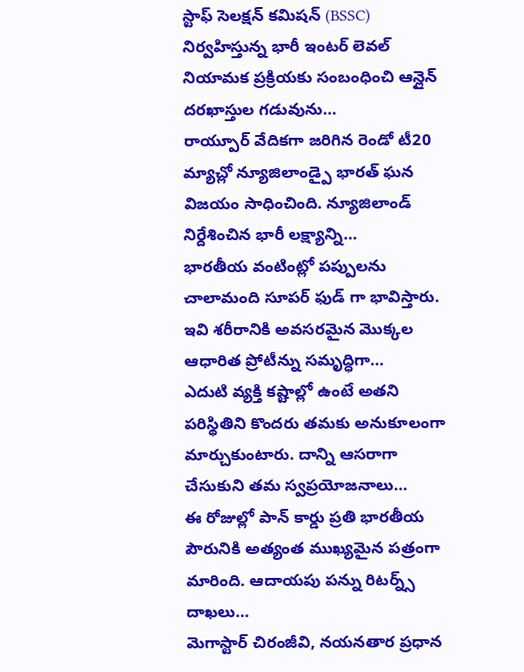స్టాఫ్ సెలక్షన్ కమిషన్ (BSSC) నిర్వహిస్తున్న భారీ ఇంటర్ లెవల్ నియామక ప్రక్రియకు సంబంధించి ఆన్లైన్ దరఖాస్తుల గడువును…
రాయ్పూర్ వేదికగా జరిగిన రెండో టీ20 మ్యాచ్లో న్యూజిలాండ్పై భారత్ ఘన విజయం సాధించింది. న్యూజిలాండ్ నిర్దేశించిన భారీ లక్ష్యాన్ని…
భారతీయ వంటింట్లో పప్పులను చాలామంది సూపర్ ఫుడ్ గా భావిస్తారు. ఇవి శరీరానికి అవసరమైన మొక్కల ఆధారిత ప్రోటీన్ను సమృద్ధిగా…
ఎదుటి వ్యక్తి కష్టాల్లో ఉంటే అతని పరిస్థితిని కొందరు తమకు అనుకూలంగా మార్చుకుంటారు. దాన్ని ఆసరాగా చేసుకుని తమ స్వప్రయోజనాలు…
ఈ రోజుల్లో పాన్ కార్డు ప్రతి భారతీయ పౌరునికి అత్యంత ముఖ్యమైన పత్రంగా మారింది. ఆదాయపు పన్ను రిటర్న్స్ దాఖలు…
మెగాస్టార్ చిరంజీవి, నయనతార ప్రధాన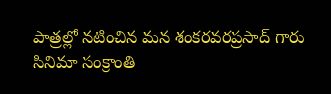పాత్రల్లో నటించిన మన శంకరవరప్రసాద్ గారు సినిమా సంక్రాంతి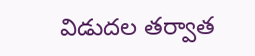విడుదల తర్వాత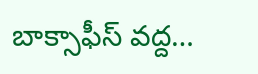బాక్సాఫీస్ వద్ద…